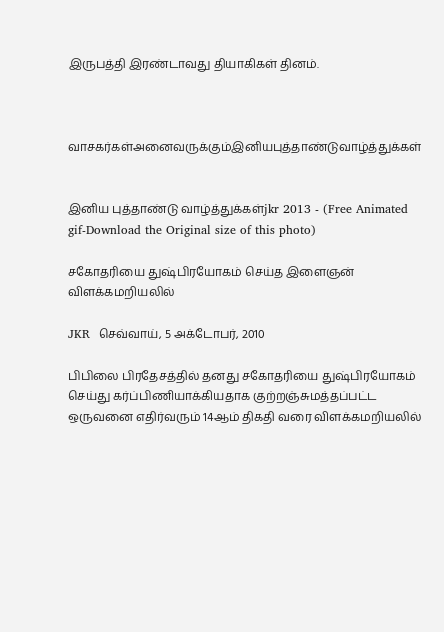இருபத்தி இரண்டாவது தியாகிகள் தினம்.



வாசகர்கள்அனைவருக்கும்இனியபுத்தாண்டுவாழ்த்துக்கள்


இனிய புத்தாண்டு வாழ்த்துக்கள்jkr 2013 - (Free Animated gif-Download the Original size of this photo)

சகோதரியை துஷ்பிரயோகம் செய்த இளைஞன் விளக்கமறியலில்

JKR  செவ்வாய், 5 அக்டோபர், 2010

பிபிலை பிரதேசத்தில் தனது சகோதரியை துஷ்பிரயோகம் செய்து கர்ப்பிணியாக்கியதாக குற்றஞ்சுமத்தப்பட்ட ஒருவனை எதிர்வரும் 14ஆம் திகதி வரை விளக்கமறியலில்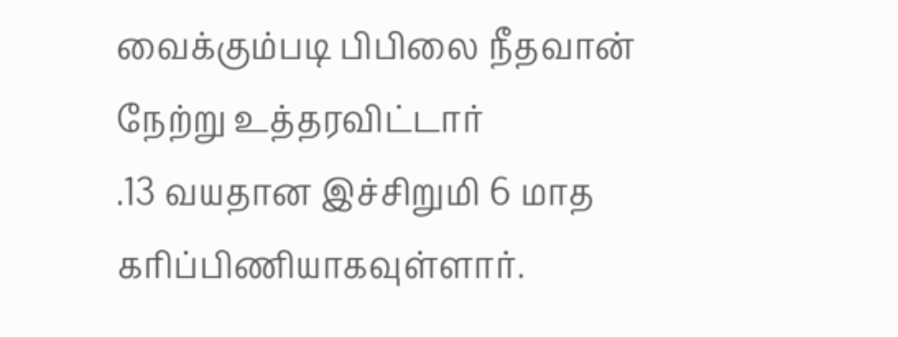வைக்கும்படி பிபிலை நீதவான் நேற்று உத்தரவிட்டார்
.13 வயதான இச்சிறுமி 6 மாத கரிப்பிணியாகவுள்ளார்.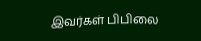இவர்கள் பிபிலை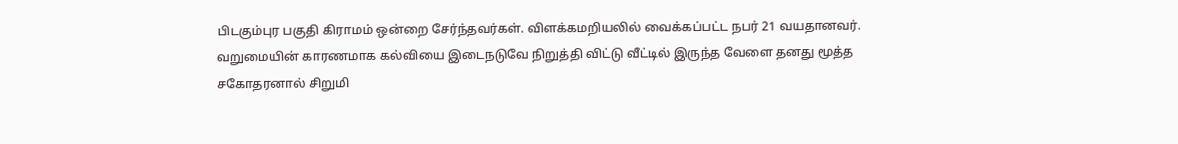பிடகும்புர பகுதி கிராமம் ஒன்றை சேர்ந்தவர்கள். விளக்கமறியலில் வைக்கப்பட்ட நபர் 21 வயதானவர்.
வறுமையின் காரணமாக கல்வியை இடைநடுவே நிறுத்தி விட்டு வீட்டில் இருந்த வேளை தனது மூத்த சகோதரனால் சிறுமி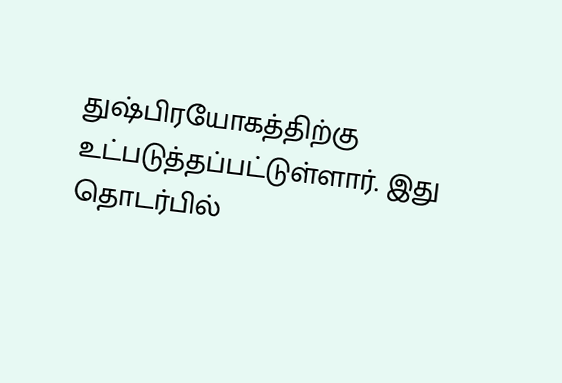துஷ்பிரயோகத்திற்கு உட்படுத்தப்பட்டுள்ளார். இது தொடர்பில்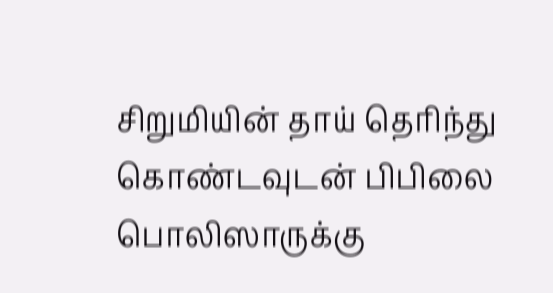சிறுமியின் தாய் தெரிந்து கொண்டவுடன் பிபிலை பொலிஸாருக்கு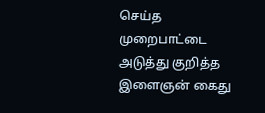செய்த முறைபாட்டை அடுத்து குறித்த இளைஞன் கைது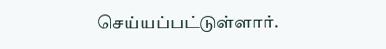செய்யப்பட்டுள்ளார்.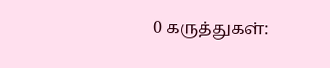0 கருத்துகள்: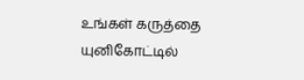உங்கள் கருத்தை யுனிகோட்டில்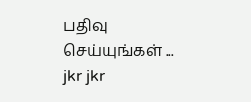பதிவு செய்யுங்கள் ...
jkr jkr